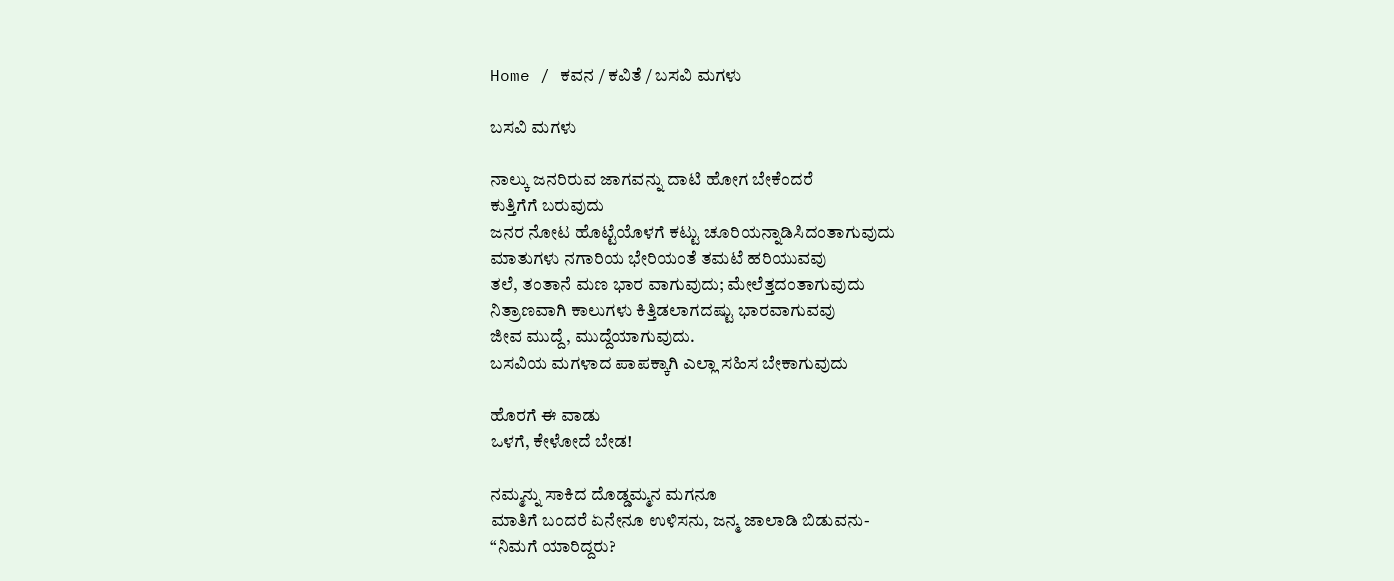Home / ಕವನ / ಕವಿತೆ / ಬಸವಿ ಮಗಳು

ಬಸವಿ ಮಗಳು

ನಾಲ್ಕು ಜನರಿರುವ ಜಾಗವನ್ನು ದಾಟಿ ಹೋಗ ಬೇಕೆಂದರೆ
ಕುತ್ತಿಗೆಗೆ ಬರುವುದು
ಜನರ ನೋಟ ಹೊಟ್ಟೆಯೊಳಗೆ ಕಟ್ಟು ಚೂರಿಯನ್ನಾಡಿಸಿದಂತಾಗುವುದು
ಮಾತುಗಳು ನಗಾರಿಯ ಭೇರಿಯಂತೆ ತಮಟೆ ಹರಿಯುವವು
ತಲೆ, ತಂತಾನೆ ಮಣ ಭಾರ ವಾಗುವುದು; ಮೇಲೆತ್ತದಂತಾಗುವುದು
ನಿತ್ರಾಣವಾಗಿ ಕಾಲುಗಳು ಕಿತ್ತಿಡಲಾಗದಷ್ಟು ಭಾರವಾಗುವವು
ಜೀವ ಮುದ್ದೆ, ಮುದ್ದೆಯಾಗುವುದು.
ಬಸವಿಯ ಮಗಳಾದ ಪಾಪಕ್ಕಾಗಿ ಎಲ್ಲಾ ಸಹಿಸ ಬೇಕಾಗುವುದು

ಹೊರಗೆ ಈ ವಾಡು
ಒಳಗೆ, ಕೇಳೋದೆ ಬೇಡ!

ನಮ್ಮನ್ನು ಸಾಕಿದ ದೊಡ್ಡಮ್ಮನ ಮಗನೂ
ಮಾತಿಗೆ ಬಂದರೆ ಏನೇನೂ ಉಳಿಸನು, ಜನ್ಮ ಜಾಲಾಡಿ ಬಿಡುವನು-
“ನಿಮಗೆ ಯಾರಿದ್ದರು?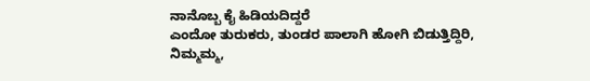ನಾನೊಬ್ಬ ಕೈ ಹಿಡಿಯದಿದ್ದರೆ
ಎಂದೋ ತುರುಕರು, ತುಂಡರ ಪಾಲಾಗಿ ಹೋಗಿ ಬಿಡುತ್ತಿದ್ದಿರಿ,
ನಿಮ್ಮಮ್ಮ,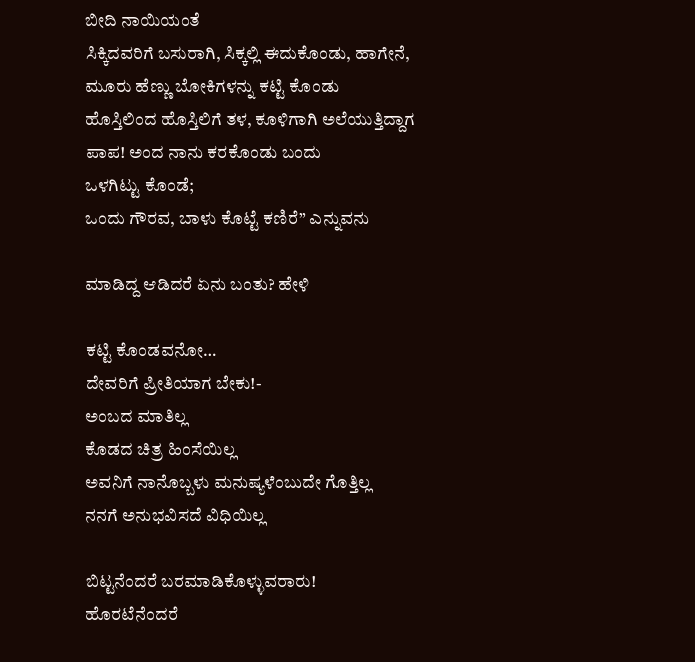ಬೀದಿ ನಾಯಿಯಂತೆ
ಸಿಕ್ಕಿದವರಿಗೆ ಬಸುರಾಗಿ, ಸಿಕ್ಕಲ್ಲಿ ಈದುಕೊಂಡು, ಹಾಗೇನೆ,
ಮೂರು ಹೆಣ್ಣು ಬೋಕಿಗಳನ್ನು ಕಟ್ಟಿ ಕೊಂಡು
ಹೊಸ್ತಿಲಿಂದ ಹೊಸ್ತಿಲಿಗೆ ತಳ, ಕೂಳಿಗಾಗಿ ಅಲೆಯುತ್ತಿದ್ದಾಗ
ಪಾಪ! ಅಂದ ನಾನು ಕರಕೊಂಡು ಬಂದು
ಒಳಗಿಟ್ಟು ಕೊಂಡೆ;
ಒಂದು ಗೌರವ, ಬಾಳು ಕೊಟ್ಟೆ ಕಣಿರೆ” ಎನ್ನುವನು

ಮಾಡಿದ್ದ ಆಡಿದರೆ ಏನು ಬಂತು? ಹೇಳಿ

ಕಟ್ಟಿ ಕೊಂಡವನೋ…
ದೇವರಿಗೆ ಪ್ರೀತಿಯಾಗ ಬೇಕು!-
ಅಂಬದ ಮಾತಿಲ್ಲ
ಕೊಡದ ಚಿತ್ರ ಹಿಂಸೆಯಿಲ್ಲ
ಅವನಿಗೆ ನಾನೊಬ್ಬಳು ಮನುಷ್ಯಳೆಂಬುದೇ ಗೊತ್ತಿಲ್ಲ
ನನಗೆ ಅನುಭವಿಸದೆ ವಿಧಿಯಿಲ್ಲ

ಬಿಟ್ಟನೆಂದರೆ ಬರಮಾಡಿಕೊಳ್ಳುವರಾರು!
ಹೊರಟೆನೆಂದರೆ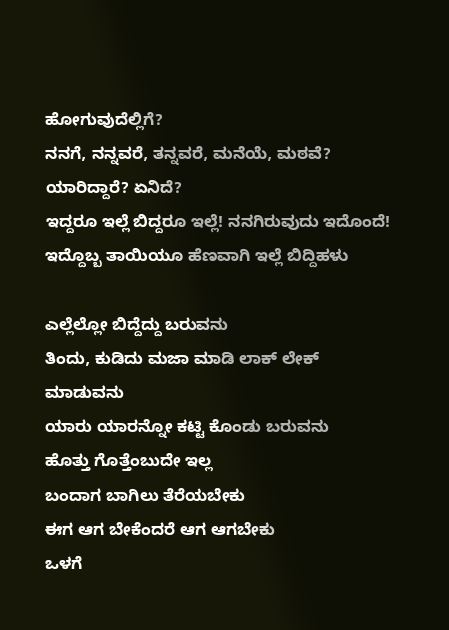ಹೋಗುವುದೆಲ್ಲಿಗೆ?
ನನಗೆ, ನನ್ನವರೆ, ತನ್ನವರೆ, ಮನೆಯೆ, ಮಠವೆ?
ಯಾರಿದ್ದಾರೆ? ಏನಿದೆ?
ಇದ್ದರೂ ಇಲ್ಲೆ ಬಿದ್ದರೂ ಇಲ್ಲೆ! ನನಗಿರುವುದು ಇದೊಂದೆ!
ಇದ್ದೊಬ್ಬ ತಾಯಿಯೂ ಹೆಣವಾಗಿ ಇಲ್ಲೆ ಬಿದ್ದಿಹಳು

ಎಲ್ಲೆಲ್ಲೋ ಬಿದ್ದೆದ್ದು ಬರುವನು
ತಿಂದು, ಕುಡಿದು ಮಜಾ ಮಾಡಿ ಲಾಕ್ ಲೇಕ್ ಮಾಡುವನು
ಯಾರು ಯಾರನ್ನೋ ಕಟ್ಟಿ ಕೊಂಡು ಬರುವನು
ಹೊತ್ತು ಗೊತ್ತೆಂಬುದೇ ಇಲ್ಲ
ಬಂದಾಗ ಬಾಗಿಲು ತೆರೆಯಬೇಕು
ಈಗ ಆಗ ಬೇಕೆಂದರೆ ಆಗ ಆಗಬೇಕು
ಒಳಗೆ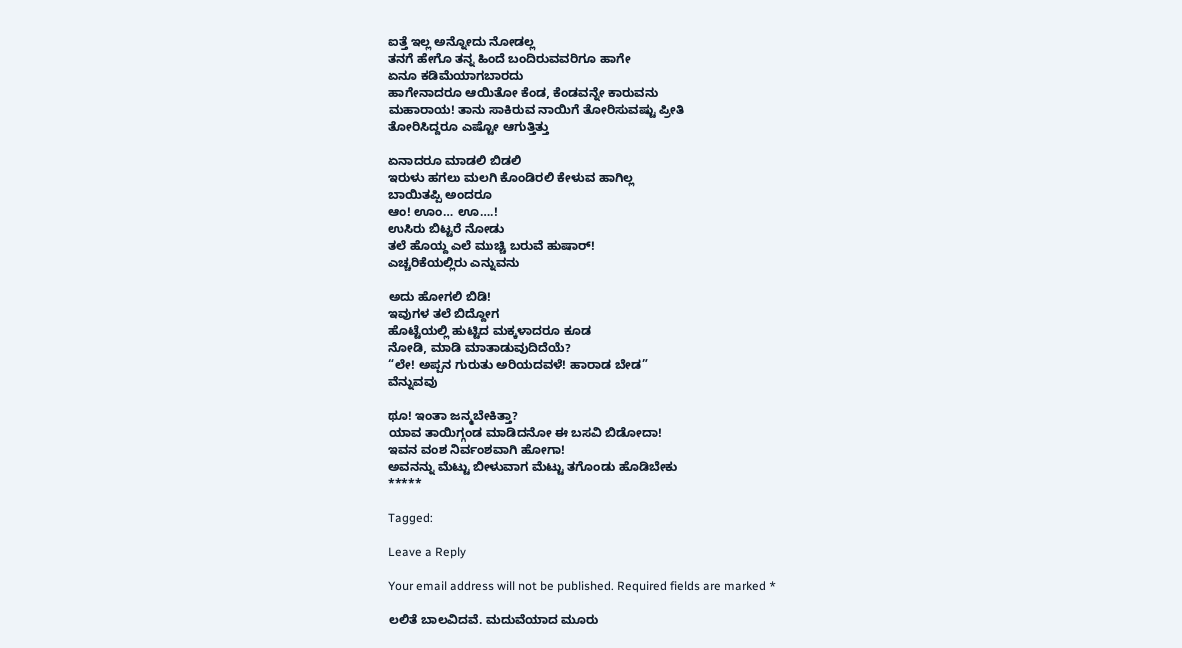ಐತ್ತೆ ಇಲ್ಲ ಅನ್ನೋದು ನೋಡಲ್ಲ
ತನಗೆ ಹೇಗೊ ತನ್ನ ಹಿಂದೆ ಬಂದಿರುವವರಿಗೂ ಹಾಗೇ
ಏನೂ ಕಡಿಮೆಯಾಗಬಾರದು
ಹಾಗೇನಾದರೂ ಆಯಿತೋ ಕೆಂಡ, ಕೆಂಡವನ್ನೇ ಕಾರುವನು
ಮಹಾರಾಯ! ತಾನು ಸಾಕಿರುವ ನಾಯಿಗೆ ತೋರಿಸುವಷ್ಟು ಪ್ರೀತಿ
ತೋರಿಸಿದ್ದರೂ ಎಷ್ಟೋ ಆಗುತ್ತಿತ್ತು

ಏನಾದರೂ ಮಾಡಲಿ ಬಿಡಲಿ
ಇರುಳು ಹಗಲು ಮಲಗಿ ಕೊಂಡಿರಲಿ ಕೇಳುವ ಹಾಗಿಲ್ಲ
ಬಾಯಿತಪ್ಪಿ ಅಂದರೂ
ಆಂ! ಊಂ… ಊ….!
ಉಸಿರು ಬಿಟ್ಟರೆ ನೋಡು
ತಲೆ ಹೊಯ್ದ ಎಲೆ ಮುಚ್ಚಿ ಬರುವೆ ಹುಷಾರ್!
ಎಚ್ಚರಿಕೆಯಲ್ಲಿರು ಎನ್ನುವನು

ಅದು ಹೋಗಲಿ ಬಿಡಿ!
ಇವುಗಳ ತಲೆ ಬಿದ್ದೋಗ
ಹೊಟ್ಟೆಯಲ್ಲಿ ಹುಟ್ಟಿದ ಮಕ್ಕಳಾದರೂ ಕೂಡ
ನೋಡಿ, ಮಾಡಿ ಮಾತಾಡುವುದಿದೆಯೆ?
“ಲೇ! ಅಪ್ಪನ ಗುರುತು ಅರಿಯದವಳೆ! ಹಾರಾಡ ಬೇಡ”
ವೆನ್ನುವವು

ಥೂ! ಇಂತಾ ಜನ್ಮಬೇಕಿತ್ತಾ?
ಯಾವ ತಾಯಿಗ್ಗಂಡ ಮಾಡಿದನೋ ಈ ಬಸವಿ ಬಿಡೋದಾ!
ಇವನ ವಂಶ ನಿರ್ವಂಶವಾಗಿ ಹೋಗಾ!
ಅವನನ್ನು ಮೆಟ್ಟು ಬೀಳುವಾಗ ಮೆಟ್ಟು ತಗೊಂಡು ಹೊಡಿಬೇಕು
*****

Tagged:

Leave a Reply

Your email address will not be published. Required fields are marked *

ಲಲಿತೆ ಬಾಲವಿದವೆ. ಮದುವೆಯಾದ ಮೂರು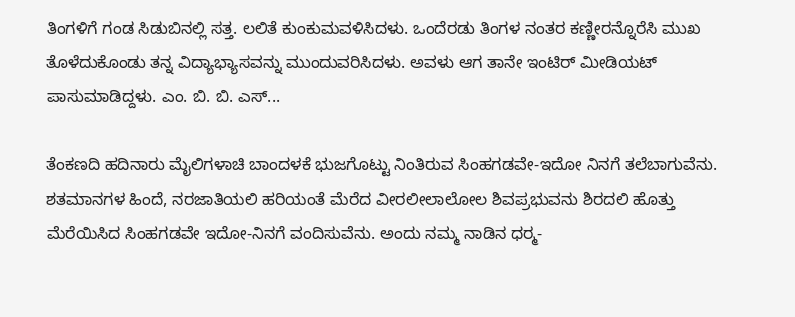ತಿಂಗಳಿಗೆ ಗಂಡ ಸಿಡುಬಿನಲ್ಲಿ ಸತ್ತ. ಲಲಿತೆ ಕುಂಕುಮವಳಿಸಿದಳು. ಒಂದೆರಡು ತಿಂಗಳ ನಂತರ ಕಣ್ಣೀರನ್ನೊರೆಸಿ ಮುಖ ತೊಳೆದುಕೊಂಡು ತನ್ನ ವಿದ್ಯಾಭ್ಯಾಸವನ್ನು ಮುಂದುವರಿಸಿದಳು. ಅವಳು ಆಗ ತಾನೇ ಇಂಟಿರ್‌ ಮೀಡಿಯಟ್‌ ಪಾಸುಮಾಡಿದ್ದಳು. ಎಂ. ಬಿ. ಬಿ. ಎಸ್...

ತೆಂಕಣದಿ ಹದಿನಾರು ಮೈಲಿಗಳಾಚಿ ಬಾಂದಳಕೆ ಭುಜಗೊಟ್ಟು ನಿಂತಿರುವ ಸಿಂಹಗಡವೇ-ಇದೋ ನಿನಗೆ ತಲೆಬಾಗುವೆನು. ಶತಮಾನಗಳ ಹಿಂದೆ, ನರಜಾತಿಯಲಿ ಹರಿಯಂತೆ ಮೆರೆದ ವೀರಲೀಲಾಲೋಲ ಶಿವಪ್ರಭುವನು ಶಿರದಲಿ ಹೊತ್ತು ಮೆರೆಯಿಸಿದ ಸಿಂಹಗಡವೇ ಇದೋ-ನಿನಗೆ ವಂದಿಸುವೆನು. ಅಂದು ನಮ್ಮ ನಾಡಿನ ಧರ್‍ಮ-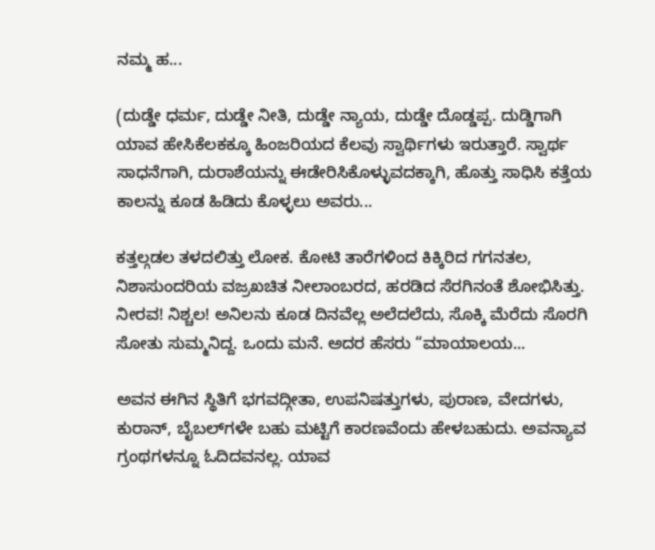ನಮ್ಮ ಹ...

(ದುಡ್ಡೇ ಧರ್ಮ, ದುಡ್ಡೇ ನೀತಿ, ದುಡ್ಡೇ ನ್ಯಾಯ, ದುಡ್ಡೇ ದೊಡ್ಡಪ್ಪ. ದುಡ್ಡಿಗಾಗಿ ಯಾವ ಹೇಸಿಕೆಲಕಕ್ಕೂ ಹಿಂಜರಿಯದ ಕೆಲವು ಸ್ವಾರ್ಥಿಗಳು ಇರುತ್ತಾರೆ. ಸ್ವಾರ್ಥ ಸಾಧನೆಗಾಗಿ, ದುರಾಶೆಯನ್ನು ಈಡೇರಿಸಿಕೊಳ್ಳುವದಕ್ಕಾಗಿ, ಹೊತ್ತು ಸಾಧಿಸಿ ಕತ್ತೆಯ ಕಾಲನ್ನು ಕೂಡ ಹಿಡಿದು ಕೊಳ್ಳಲು ಅವರು...

ಕತ್ತಲ್ಗಡಲ ತಳದಲಿತ್ತು ಲೋಕ. ಕೋಟಿ ತಾರೆಗಳಿಂದ ಕಿಕ್ಕಿರಿದ ಗಗನತಲ, ನಿಶಾಸುಂದರಿಯ ವಜ್ರಖಚಿತ ನೀಲಾಂಬರದ, ಹರಡಿದ ಸೆರಗಿನಂತೆ ಶೋಭಿಸಿತ್ತು. ನೀರವ! ನಿಶ್ಚಲ! ಅನಿಲನು ಕೂಡ ದಿನವೆಲ್ಲ ಅಲೆದಲೆದು, ಸೊಕ್ಕಿ ಮೆರೆದು ಸೊರಗಿ ಸೋತು ಸುಮ್ಮನಿದ್ದ. ಒಂದು ಮನೆ. ಅದರ ಹೆಸರು “ಮಾಯಾಲಯ...

ಅವನ ಈಗಿನ ಸ್ಥಿತಿಗೆ ಭಗವದ್ಗೀತಾ, ಉಪನಿಷತ್ತುಗಳು, ಪುರಾಣ, ವೇದಗಳು, ಕುರಾನ್, ಬೈಬಲ್‌ಗಳೇ ಬಹು ಮಟ್ಟಿಗೆ ಕಾರಣವೆಂದು ಹೇಳಬಹುದು. ಅವನ್ಯಾವ ಗ್ರಂಥಗಳನ್ನೂ ಓದಿದವನಲ್ಲ. ಯಾವ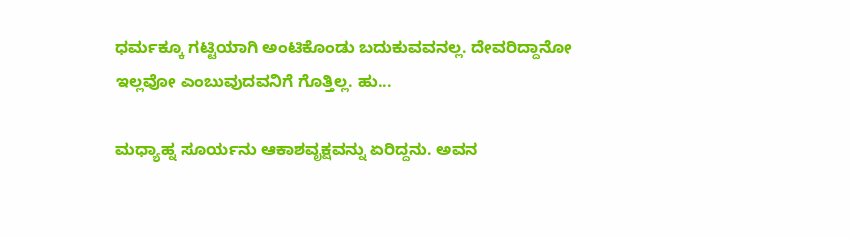ಧರ್ಮಕ್ಕೂ ಗಟ್ಟಿಯಾಗಿ ಅಂಟಿಕೊಂಡು ಬದುಕುವವನಲ್ಲ. ದೇವರಿದ್ದಾನೋ ಇಲ್ಲವೋ ಎಂಬುವುದವನಿಗೆ ಗೊತ್ತಿಲ್ಲ. ಹು...

ಮಧ್ಯಾಹ್ನ ಸೂರ್ಯನು ಆಕಾಶವೃಕ್ಷವನ್ನು ಏರಿದ್ದನು. ಅವನ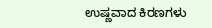ಉಷ್ಣವಾದ ಕಿರಣಗಳು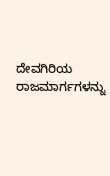ದೇವಗಿರಿಯ ರಾಜಮಾರ್ಗಗಳನ್ನು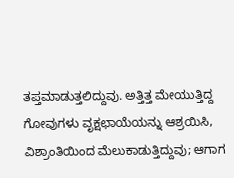ತಪ್ತಮಾಡುತ್ತಲಿದ್ದುವು. ಅತ್ತಿತ್ತ ಮೇಯುತ್ತಿದ್ದ ಗೋವುಗಳು ವೃಕ್ಷಛಾಯೆಯನ್ನು ಆಶ್ರಯಿಸಿ, ವಿಶ್ರಾಂತಿಯಿಂದ ಮೆಲುಕಾಡುತ್ತಿದ್ದುವು; ಆಗಾಗ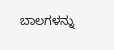ಬಾಲಗಳನ್ನು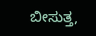ಬೀಸುತ್ತ,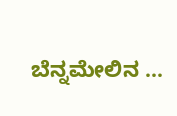ಬೆನ್ನಮೇಲಿನ ...